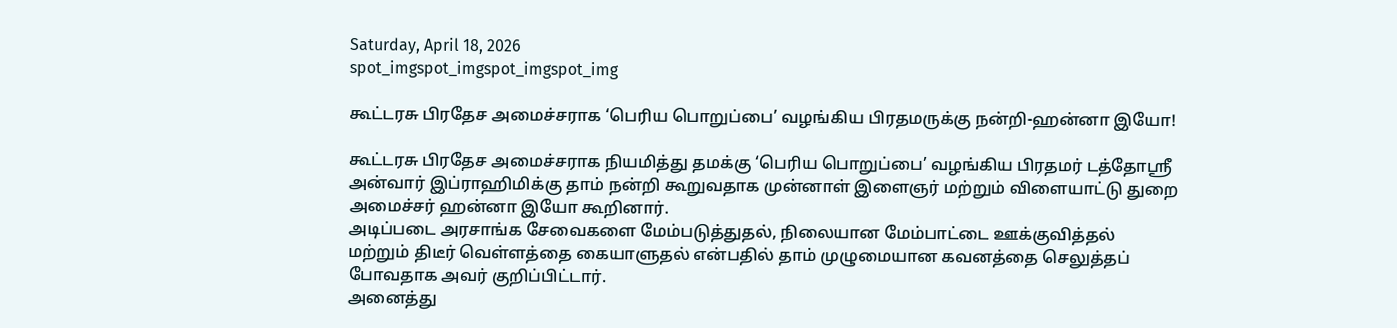Saturday, April 18, 2026
spot_imgspot_imgspot_imgspot_img

கூட்டரசு பிரதேச அமைச்சராக ‘பெரிய பொறுப்பை’ வழங்கிய பிரதமருக்கு நன்றி-ஹன்னா இயோ!

கூட்டரசு பிரதேச அமைச்சராக நியமித்து தமக்கு ‘பெரிய பொறுப்பை’ வழங்கிய பிரதமர் டத்தோஸ்ரீ அன்வார் இப்ராஹிமிக்கு தாம் நன்றி கூறுவதாக முன்னாள் இளைஞர் மற்றும் விளையாட்டு துறை அமைச்சர் ஹன்னா இயோ கூறினார்.
அடிப்படை அரசாங்க சேவைகளை மேம்படுத்துதல், நிலையான மேம்பாட்டை ஊக்குவித்தல் மற்றும் திடீர் வெள்ளத்தை கையாளுதல் என்பதில் தாம் முழுமையான கவனத்தை செலுத்தப் போவதாக அவர் குறிப்பிட்டார்.
அனைத்து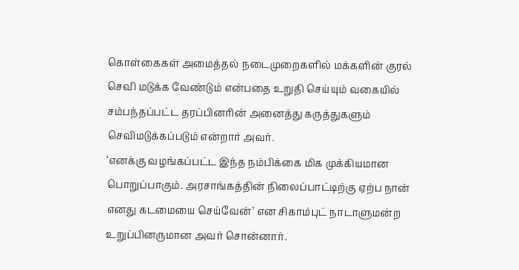கொள்கைகள் அமைத்தல் நடைமுறைகளில் மக்களின் குரல் செவி மடுக்க வேண்டும் என்பதை உறுதி செய்யும் வகையில் சம்பந்தப்பட்ட தரப்பினரின் அனைத்து கருத்துகளும் செவிமடுக்கப்படும் என்றார் அவர்.
‘எனக்கு வழங்கப்பட்ட இந்த நம்பிக்கை மிக முக்கியமான பொறுப்பாகும். அரசாங்கத்தின் நிலைப்பாட்டிற்கு ஏற்ப நான் எனது கடமையை செய்வேன்’ என சிகாம்புட் நாடாளுமன்ற உறுப்பினருமான அவர் சொன்னார்.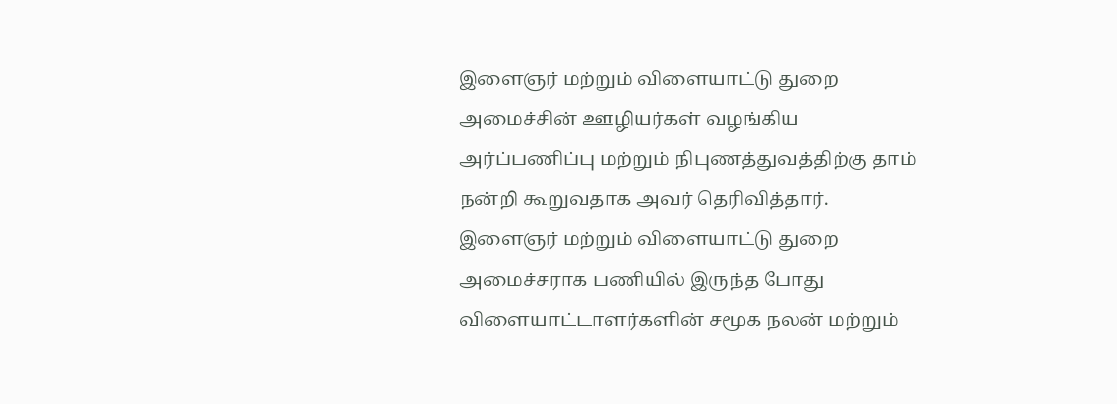இளைஞர் மற்றும் விளையாட்டு துறை அமைச்சின் ஊழியர்கள் வழங்கிய அர்ப்பணிப்பு மற்றும் நிபுணத்துவத்திற்கு தாம் நன்றி கூறுவதாக அவர் தெரிவித்தார்.
இளைஞர் மற்றும் விளையாட்டு துறை அமைச்சராக பணியில் இருந்த போது விளையாட்டாளர்களின் சமூக நலன் மற்றும்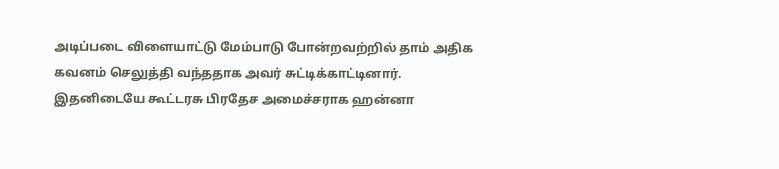அடிப்படை விளையாட்டு மேம்பாடு போன்றவற்றில் தாம் அதிக கவனம் செலுத்தி வந்ததாக அவர் சுட்டிக்காட்டினார்.
இதனிடையே கூட்டரசு பிரதேச அமைச்சராக ஹன்னா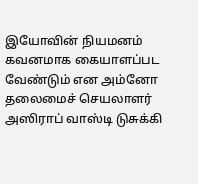இயோவின் நியமனம் கவனமாக கையாளப்பட வேண்டும் என அம்னோ தலைமைச் செயலாளர் அஸிராப் வாஸ்டி டுசுக்கி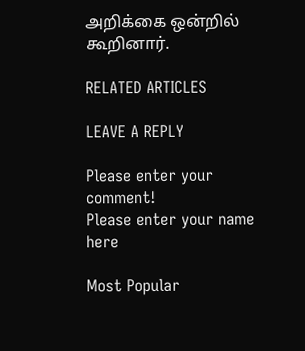அறிக்கை ஒன்றில் கூறினார்.

RELATED ARTICLES

LEAVE A REPLY

Please enter your comment!
Please enter your name here

Most Popular